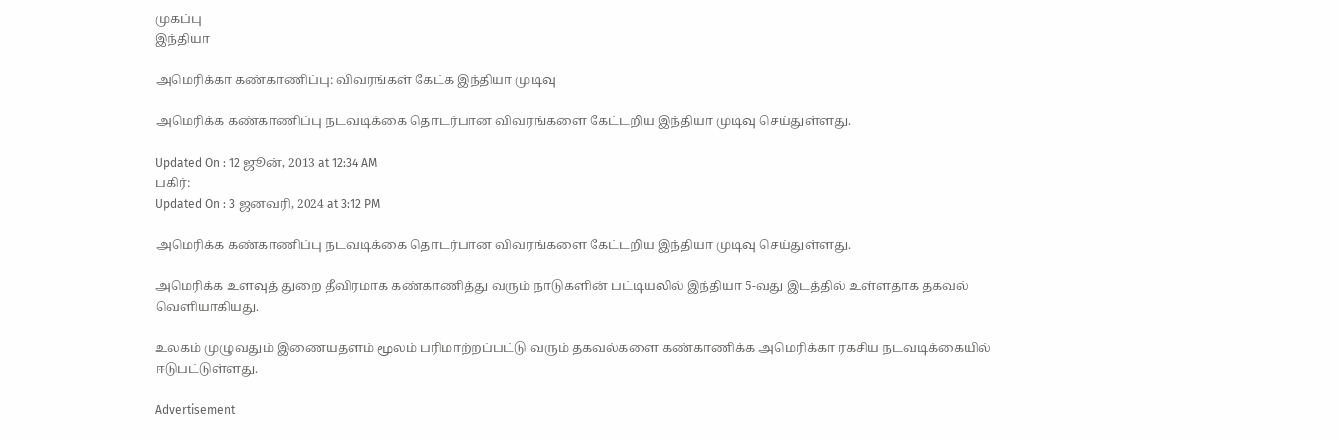முகப்பு
இந்தியா

அமெரிக்கா கண்காணிப்பு: விவரங்கள் கேட்க இந்தியா முடிவு

அமெரிக்க கண்காணிப்பு நடவடிக்கை தொடர்பான விவரங்களை கேட்டறிய இந்தியா முடிவு செய்துள்ளது.

Updated On : 12 ஜூன், 2013 at 12:34 AM
பகிர்:
Updated On : 3 ஜனவரி, 2024 at 3:12 PM

அமெரிக்க கண்காணிப்பு நடவடிக்கை தொடர்பான விவரங்களை கேட்டறிய இந்தியா முடிவு செய்துள்ளது.

அமெரிக்க உளவுத் துறை தீவிரமாக கண்காணித்து வரும் நாடுகளின் பட்டியலில் இந்தியா 5-வது இடத்தில் உள்ளதாக தகவல் வெளியாகியது.

உலகம் முழுவதும் இணையதளம் மூலம் பரிமாற்றப்பட்டு வரும் தகவல்களை கண்காணிக்க அமெரிக்கா ரகசிய நடவடிக்கையில் ஈடுபட்டுள்ளது.

Advertisement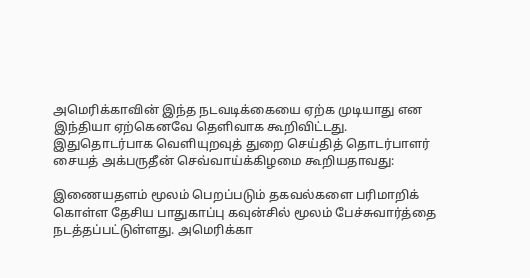அமெரிக்காவின் இந்த நடவடிக்கையை ஏற்க முடியாது என இந்தியா ஏற்கெனவே தெளிவாக கூறிவிட்டது. இதுதொடர்பாக வெளியுறவுத் துறை செய்தித் தொடர்பாளர் சையத் அக்பருதீன் செவ்வாய்க்கிழமை கூறியதாவது:

இணையதளம் மூலம் பெறப்படும் தகவல்களை பரிமாறிக் கொள்ள தேசிய பாதுகாப்பு கவுன்சில் மூலம் பேச்சுவார்த்தை நடத்தப்பட்டுள்ளது. அமெரிக்கா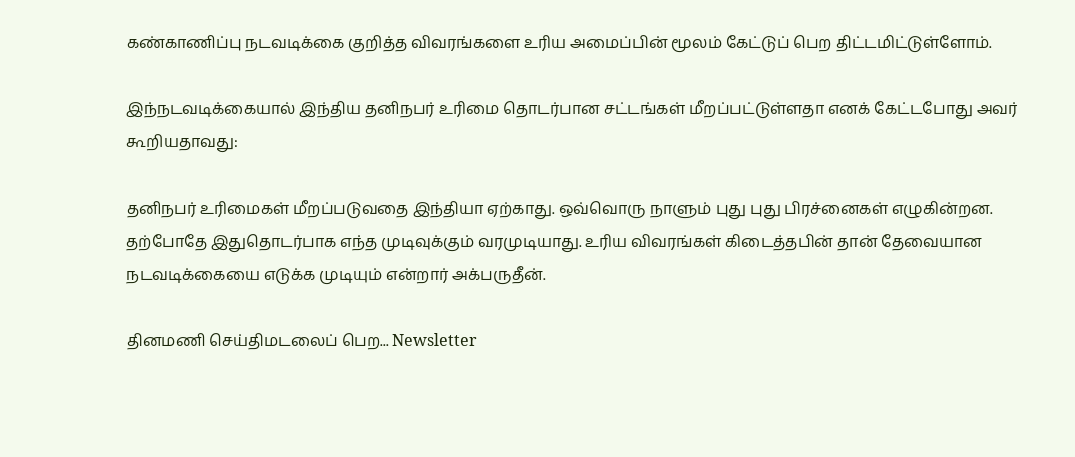கண்காணிப்பு நடவடிக்கை குறித்த விவரங்களை உரிய அமைப்பின் மூலம் கேட்டுப் பெற திட்டமிட்டுள்ளோம்.

இந்நடவடிக்கையால் இந்திய தனிநபர் உரிமை தொடர்பான சட்டங்கள் மீறப்பட்டுள்ளதா எனக் கேட்டபோது அவர் கூறியதாவது:

தனிநபர் உரிமைகள் மீறப்படுவதை இந்தியா ஏற்காது. ஒவ்வொரு நாளும் புது புது பிரச்னைகள் எழுகின்றன. தற்போதே இதுதொடர்பாக எந்த முடிவுக்கும் வரமுடியாது. உரிய விவரங்கள் கிடைத்தபின் தான் தேவையான நடவடிக்கையை எடுக்க முடியும் என்றார் அக்பருதீன்.

தினமணி செய்திமடலைப் பெற... Newsletter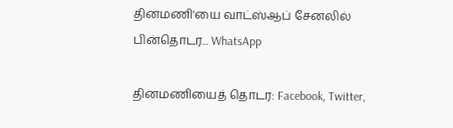தினமணி'யை வாட்ஸ்ஆப் சேனலில் பின்தொடர... WhatsApp

தினமணியைத் தொடர: Facebook, Twitter,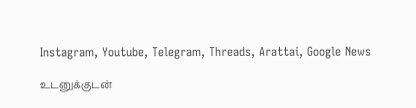Instagram, Youtube, Telegram, Threads, Arattai, Google News

உடனுக்குடன்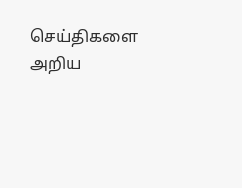செய்திகளை அறிய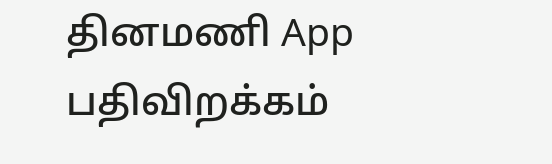தினமணி App பதிவிறக்கம்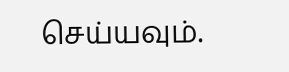செய்யவும்.